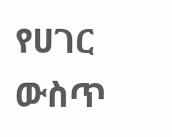የሀገር ውስጥ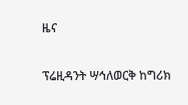ዜና

ፕሬዚዳንት ሣኅለወርቅ ከግሪክ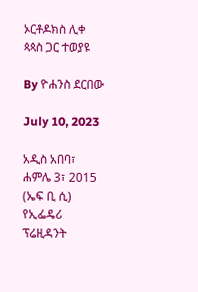ኦርቶዶክስ ሊቀ ጳጳስ ጋር ተወያዩ

By ዮሐንስ ደርበው

July 10, 2023

አዲስ አበባ፣ ሐምሌ 3፣ 2015 (ኤፍ ቢ ሲ) የኢፌዴሪ ፕሬዚዳንት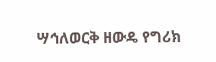ሣኅለወርቅ ዘውዴ የግሪክ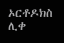ኦርቶዶክስ ሊቀ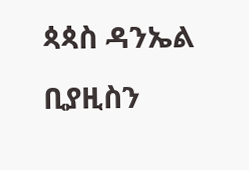ጳጳስ ዳንኤል ቢያዚስን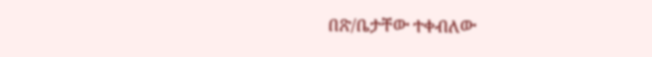በጽ/ቤታቸው ተቀብለው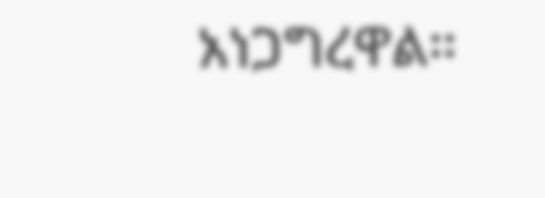አነጋግረዋል፡፡